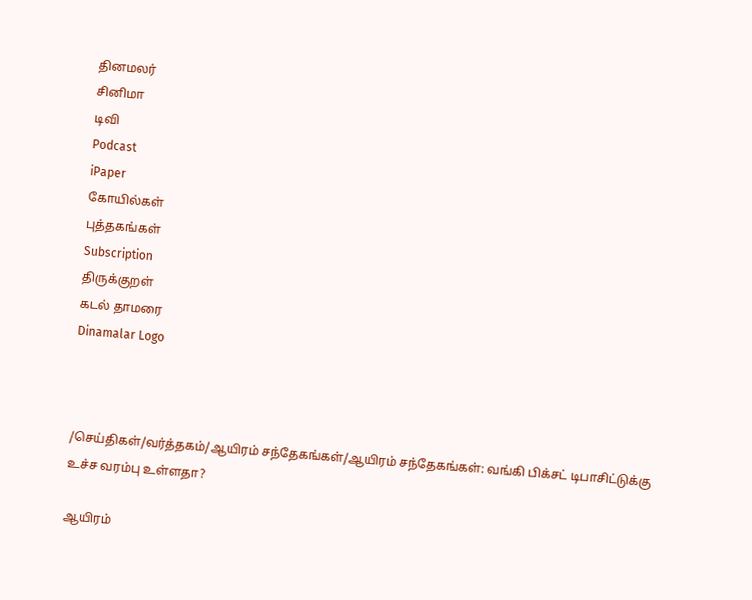தினமலர்
சினிமா
டிவி
Podcast
iPaper
கோயில்கள்
புத்தகங்கள்
Subscription
திருக்குறள்
கடல் தாமரை
Dinamalar Logo



/செய்திகள்/வர்த்தகம்/ஆயிரம் சந்தேகங்கள்/ஆயிரம் சந்தேகங்கள்: வங்கி பிக்சட் டிபாசிட்டுக்கு உச்ச வரம்பு உள்ளதா?

ஆயிரம்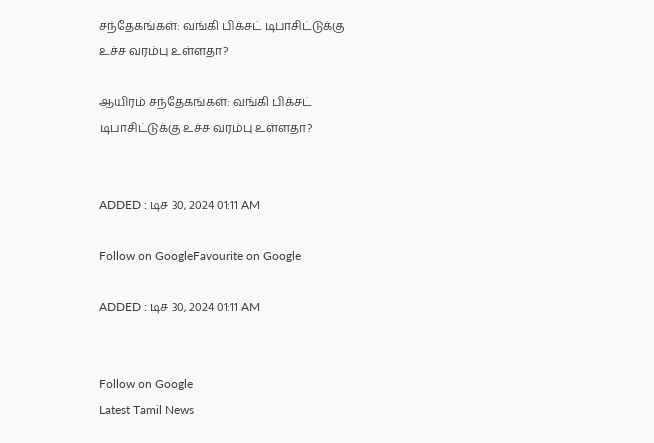சந்தேகங்கள்: வங்கி பிக்சட் டிபாசிட்டுக்கு உச்ச வரம்பு உள்ளதா?

ஆயிரம் சந்தேகங்கள்: வங்கி பிக்சட் டிபாசிட்டுக்கு உச்ச வரம்பு உள்ளதா?


ADDED : டிச 30, 2024 01:11 AM

Follow on GoogleFavourite on Google

ADDED : டிச 30, 2024 01:11 AM


Follow on Google
Latest Tamil News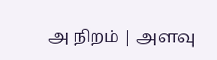அ நிறம் | அளவு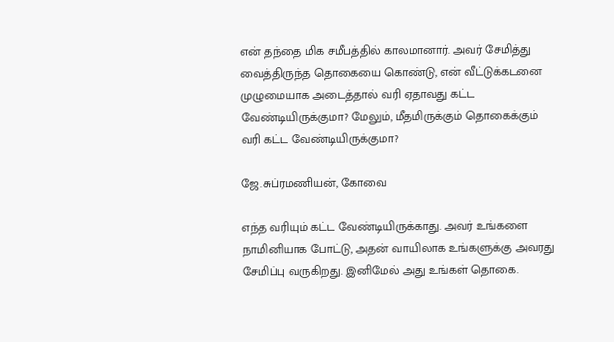என் தந்தை மிக சமீபத்தில் காலமானார். அவர் சேமித்து வைத்திருந்த தொகையை கொண்டு, என் வீட்டுக்கடனை முழுமையாக அடைத்தால் வரி ஏதாவது கட்ட வேண்டியிருக்குமா? மேலும், மீதமிருக்கும் தொகைக்கும் வரி கட்ட வேண்டியிருக்குமா?

ஜே.சுப்ரமணியன், கோவை

எந்த வரியும் கட்ட வேண்டியிருக்காது. அவர் உங்களை நாமினியாக போட்டு, அதன் வாயிலாக உங்களுக்கு அவரது சேமிப்பு வருகிறது. இனிமேல் அது உங்கள் தொகை.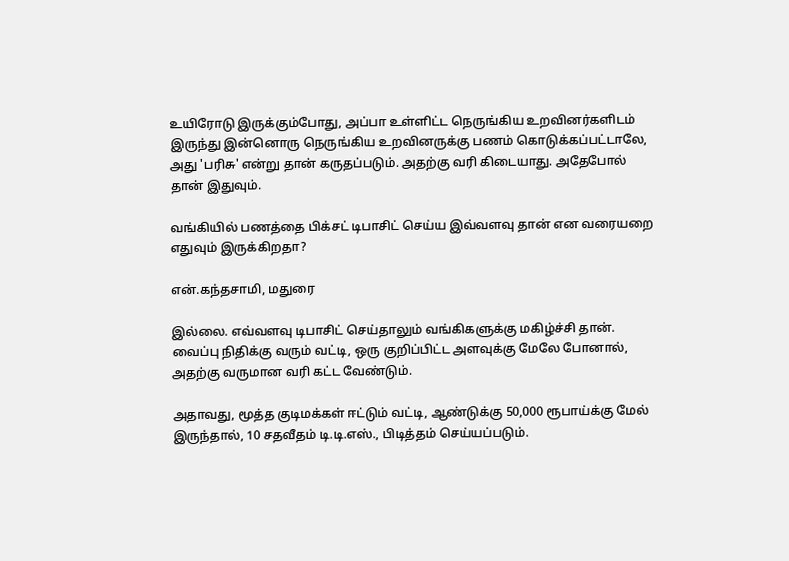உயிரோடு இருக்கும்போது, அப்பா உள்ளிட்ட நெருங்கிய உறவினர்களிடம் இருந்து இன்னொரு நெருங்கிய உறவினருக்கு பணம் கொடுக்கப்பட்டாலே, அது 'பரிசு' என்று தான் கருதப்படும். அதற்கு வரி கிடையாது. அதேபோல் தான் இதுவும்.

வங்கியில் பணத்தை பிக்சட் டிபாசிட் செய்ய இவ்வளவு தான் என வரையறை எதுவும் இருக்கிறதா?

என்.கந்தசாமி, மதுரை

இல்லை. எவ்வளவு டிபாசிட் செய்தாலும் வங்கிகளுக்கு மகிழ்ச்சி தான். வைப்பு நிதிக்கு வரும் வட்டி, ஒரு குறிப்பிட்ட அளவுக்கு மேலே போனால், அதற்கு வருமான வரி கட்ட வேண்டும்.

அதாவது, மூத்த குடிமக்கள் ஈட்டும் வட்டி, ஆண்டுக்கு 50,000 ரூபாய்க்கு மேல் இருந்தால், 10 சதவீதம் டி.டி.எஸ்., பிடித்தம் செய்யப்படும்.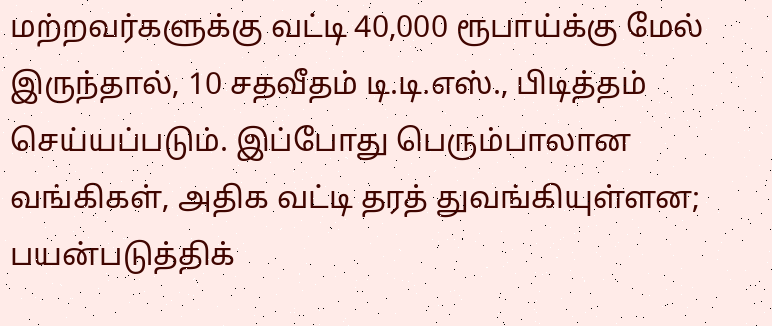மற்றவர்களுக்கு வட்டி 40,000 ரூபாய்க்கு மேல் இருந்தால், 10 சதவீதம் டி.டி.எஸ்., பிடித்தம் செய்யப்படும். இப்போது பெரும்பாலான வங்கிகள், அதிக வட்டி தரத் துவங்கியுள்ளன; பயன்படுத்திக்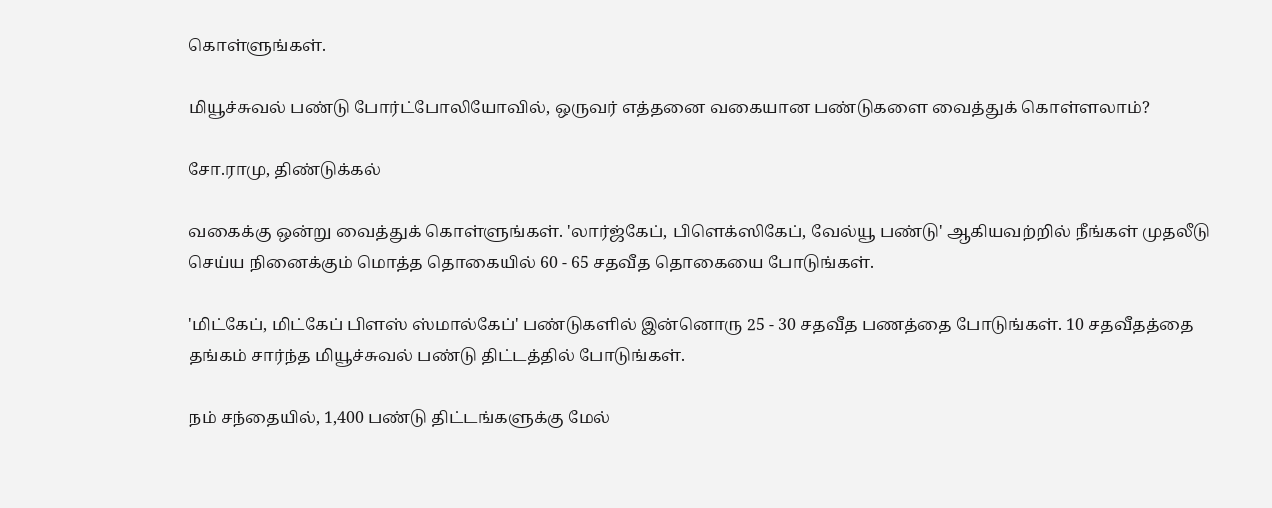கொள்ளுங்கள்.

மியூச்சுவல் பண்டு போர்ட்போலியோவில், ஒருவர் எத்தனை வகையான பண்டுகளை வைத்துக் கொள்ளலாம்?

சோ.ராமு, திண்டுக்கல்

வகைக்கு ஒன்று வைத்துக் கொள்ளுங்கள். 'லார்ஜ்கேப், பிளெக்ஸிகேப், வேல்யூ பண்டு' ஆகியவற்றில் நீங்கள் முதலீடு செய்ய நினைக்கும் மொத்த தொகையில் 60 - 65 சதவீத தொகையை போடுங்கள்.

'மிட்கேப், மிட்கேப் பிளஸ் ஸ்மால்கேப்' பண்டுகளில் இன்னொரு 25 - 30 சதவீத பணத்தை போடுங்கள். 10 சதவீதத்தை தங்கம் சார்ந்த மியூச்சுவல் பண்டு திட்டத்தில் போடுங்கள்.

நம் சந்தையில், 1,400 பண்டு திட்டங்களுக்கு மேல்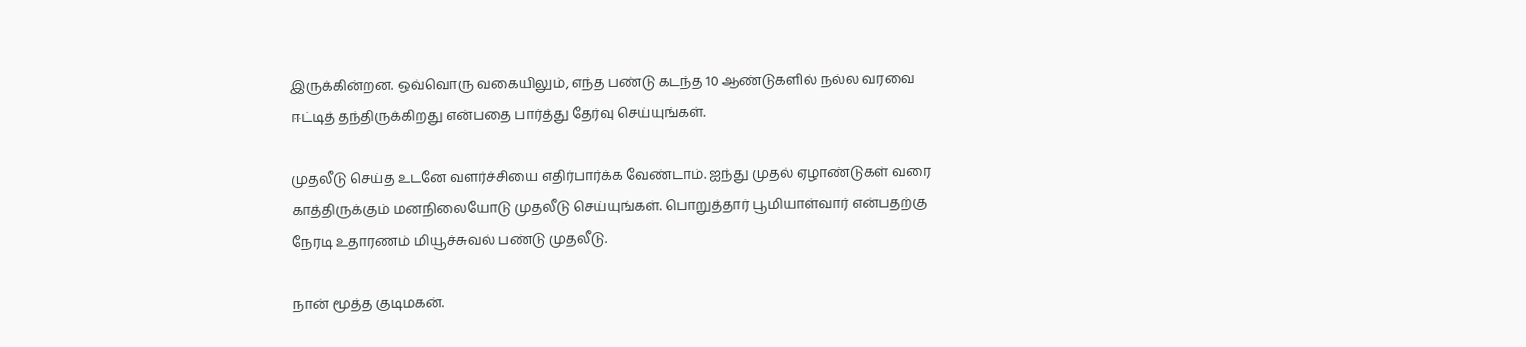இருக்கின்றன. ஒவ்வொரு வகையிலும், எந்த பண்டு கடந்த 10 ஆண்டுகளில் நல்ல வரவை ஈட்டித் தந்திருக்கிறது என்பதை பார்த்து தேர்வு செய்யுங்கள்.

முதலீடு செய்த உடனே வளர்ச்சியை எதிர்பார்க்க வேண்டாம். ஐந்து முதல் ஏழாண்டுகள் வரை காத்திருக்கும் மனநிலையோடு முதலீடு செய்யுங்கள். பொறுத்தார் பூமியாள்வார் என்பதற்கு நேரடி உதாரணம் மியூச்சுவல் பண்டு முதலீடு.

நான் மூத்த குடிமகன்.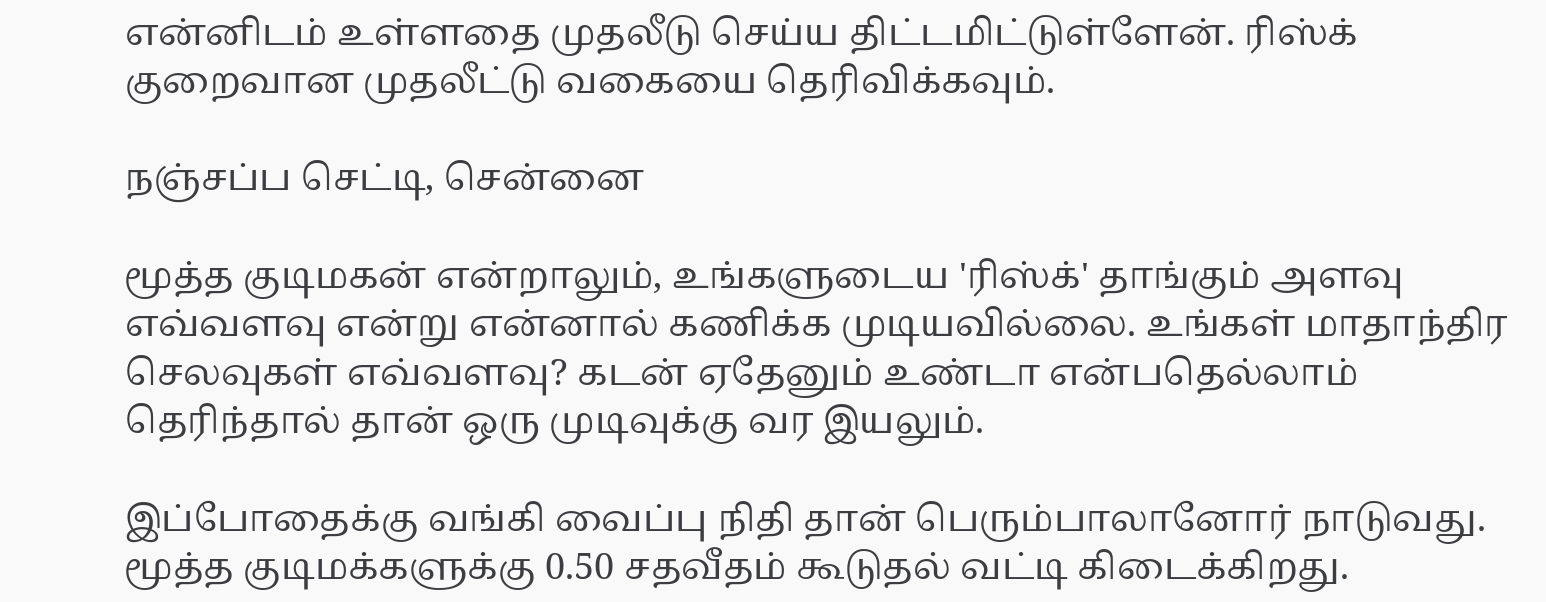என்னிடம் உள்ளதை முதலீடு செய்ய திட்டமிட்டுள்ளேன். ரிஸ்க் குறைவான முதலீட்டு வகையை தெரிவிக்கவும்.

நஞ்சப்ப செட்டி, சென்னை

மூத்த குடிமகன் என்றாலும், உங்களுடைய 'ரிஸ்க்' தாங்கும் அளவு எவ்வளவு என்று என்னால் கணிக்க முடியவில்லை. உங்கள் மாதாந்திர செலவுகள் எவ்வளவு? கடன் ஏதேனும் உண்டா என்பதெல்லாம் தெரிந்தால் தான் ஒரு முடிவுக்கு வர இயலும்.

இப்போதைக்கு வங்கி வைப்பு நிதி தான் பெரும்பாலானோர் நாடுவது. மூத்த குடிமக்களுக்கு 0.50 சதவீதம் கூடுதல் வட்டி கிடைக்கிறது.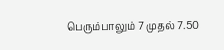பெரும்பாலும் 7 முதல் 7.50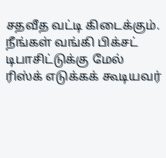சதவீத வட்டி கிடைக்கும். நீங்கள் வங்கி பிக்சட் டிபாசிட்டுக்கு மேல் ரிஸ்க் எடுக்கக் கூடியவர்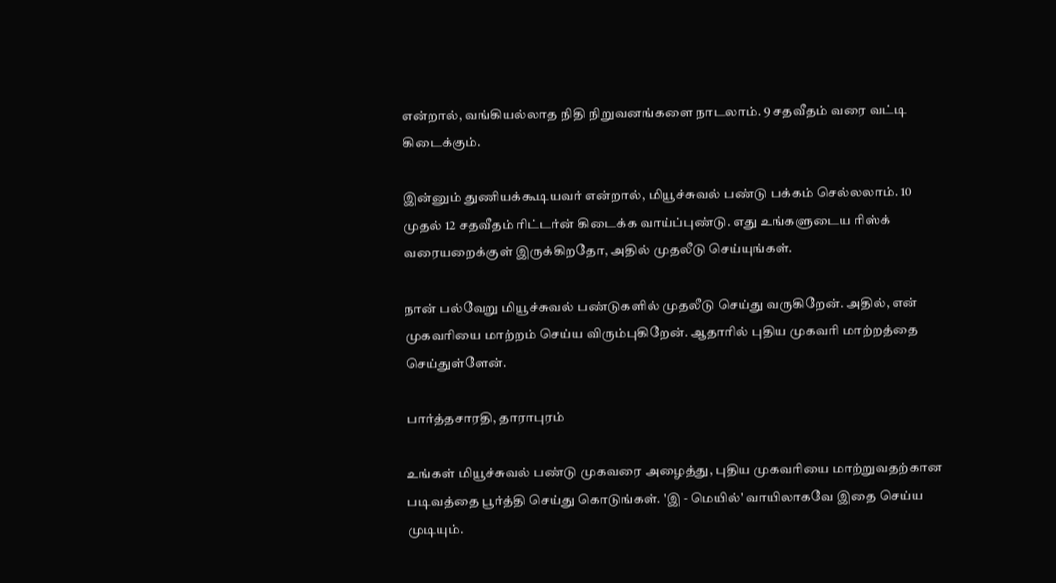என்றால், வங்கியல்லாத நிதி நிறுவனங்களை நாடலாம். 9 சதவீதம் வரை வட்டி கிடைக்கும்.

இன்னும் துணியக்கூடியவர் என்றால், மியூச்சுவல் பண்டு பக்கம் செல்லலாம். 10 முதல் 12 சதவீதம் ரிட்டர்ன் கிடைக்க வாய்ப்புண்டு. எது உங்களுடைய ரிஸ்க் வரையறைக்குள் இருக்கிறதோ, அதில் முதலீடு செய்யுங்கள்.

நான் பல்வேறு மியூச்சுவல் பண்டுகளில் முதலீடு செய்து வருகிறேன். அதில், என் முகவரியை மாற்றம் செய்ய விரும்புகிறேன். ஆதாரில் புதிய முகவரி மாற்றத்தை செய்துள்ளேன்.

பார்த்தசாரதி, தாராபுரம்

உங்கள் மியூச்சுவல் பண்டு முகவரை அழைத்து, புதிய முகவரியை மாற்றுவதற்கான படிவத்தை பூர்த்தி செய்து கொடுங்கள். 'இ - மெயில்' வாயிலாகவே இதை செய்ய முடியும்.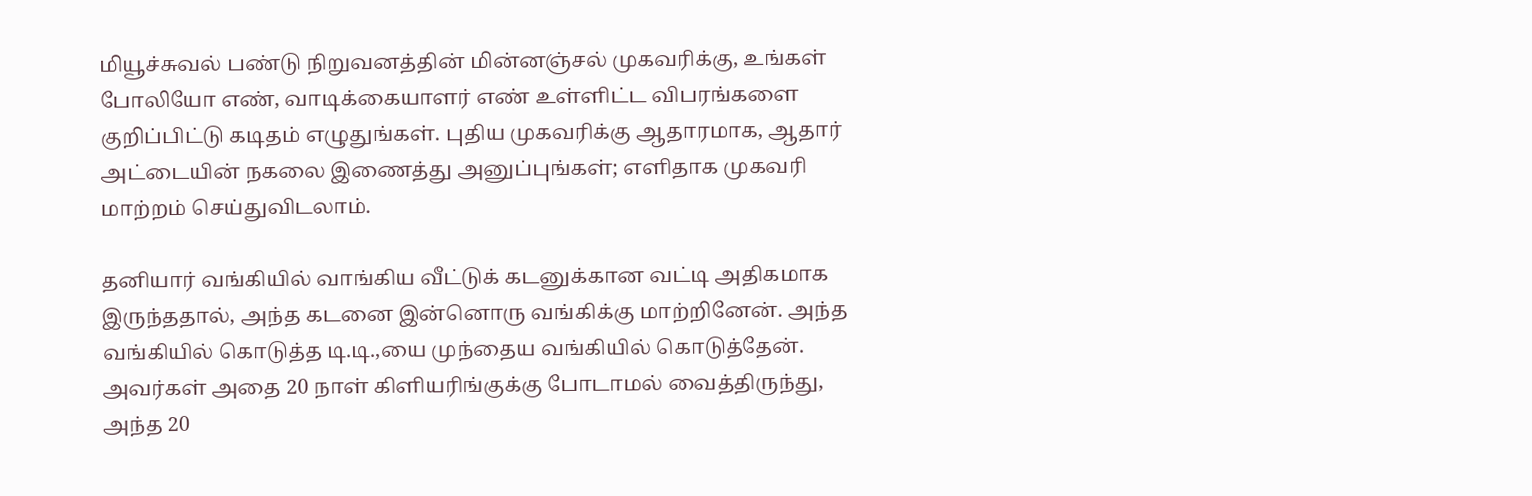மியூச்சுவல் பண்டு நிறுவனத்தின் மின்னஞ்சல் முகவரிக்கு, உங்கள் போலியோ எண், வாடிக்கையாளர் எண் உள்ளிட்ட விபரங்களை குறிப்பிட்டு கடிதம் எழுதுங்கள். புதிய முகவரிக்கு ஆதாரமாக, ஆதார் அட்டையின் நகலை இணைத்து அனுப்புங்கள்; எளிதாக முகவரி மாற்றம் செய்துவிடலாம்.

தனியார் வங்கியில் வாங்கிய வீட்டுக் கடனுக்கான வட்டி அதிகமாக இருந்ததால், அந்த கடனை இன்னொரு வங்கிக்கு மாற்றினேன். அந்த வங்கியில் கொடுத்த டி.டி.,யை முந்தைய வங்கியில் கொடுத்தேன். அவர்கள் அதை 20 நாள் கிளியரிங்குக்கு போடாமல் வைத்திருந்து, அந்த 20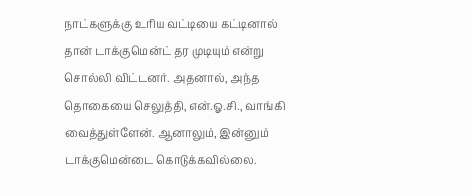நாட்களுக்கு உரிய வட்டியை கட்டினால் தான் டாக்குமென்ட் தர முடியும் என்று சொல்லி விட்டனர். அதனால், அந்த தொகையை செலுத்தி, என்.ஓ.சி., வாங்கி வைத்துள்ளேன். ஆனாலும், இன்னும் டாக்குமென்டை கொடுக்கவில்லை.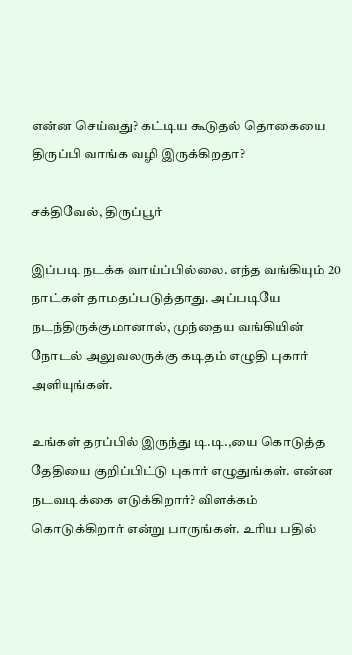என்ன செய்வது? கட்டிய கூடுதல் தொகையை திருப்பி வாங்க வழி இருக்கிறதா?

சக்திவேல், திருப்பூர்

இப்படி நடக்க வாய்ப்பில்லை. எந்த வங்கியும் 20 நாட்கள் தாமதப்படுத்தாது. அப்படியே நடந்திருக்குமானால், முந்தைய வங்கியின் நோடல் அலுவலருக்கு கடிதம் எழுதி புகார் அளியுங்கள்.

உங்கள் தரப்பில் இருந்து டி.டி.,யை கொடுத்த தேதியை குறிப்பிட்டு புகார் எழுதுங்கள். என்ன நடவடிக்கை எடுக்கிறார்? விளக்கம் கொடுக்கிறார் என்று பாருங்கள். உரிய பதில்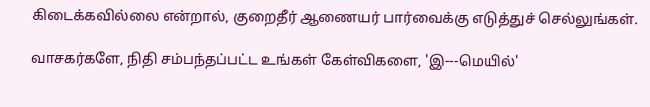கிடைக்கவில்லை என்றால், குறைதீர் ஆணையர் பார்வைக்கு எடுத்துச் செல்லுங்கள்.

வாசகர்களே, நிதி சம்பந்தப்பட்ட உங்கள் கேள்விகளை, 'இ---மெயில்'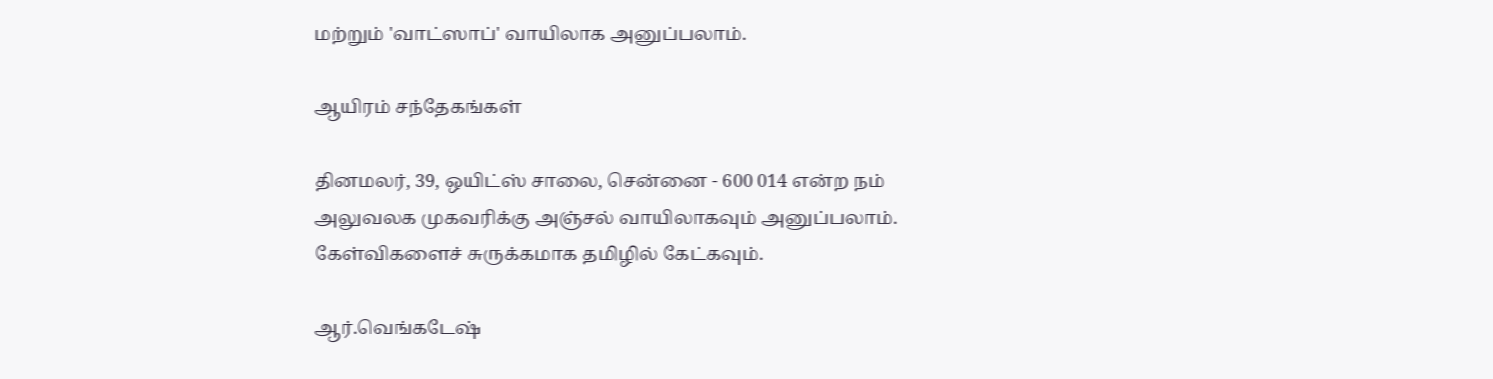மற்றும் 'வாட்ஸாப்' வாயிலாக அனுப்பலாம்.

ஆயிரம் சந்தேகங்கள்

தினமலர், 39, ஒயிட்ஸ் சாலை, சென்னை - 600 014 என்ற நம் அலுவலக முகவரிக்கு அஞ்சல் வாயிலாகவும் அனுப்பலாம். கேள்விகளைச் சுருக்கமாக தமிழில் கேட்கவும்.

ஆர்.வெங்கடேஷ்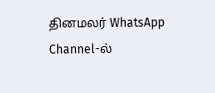தினமலர் WhatsApp Channel-ல்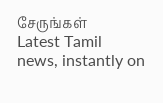சேருங்கள்
Latest Tamil news, instantly on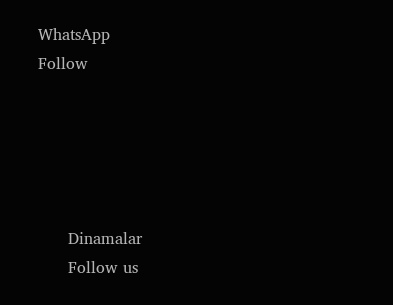WhatsApp
Follow





      Dinamalar
      Follow us